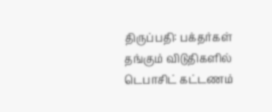திருப்பதி: பக்தர்கள் தங்கும் விடுதிகளில் டெபாசிட் கட்டணம்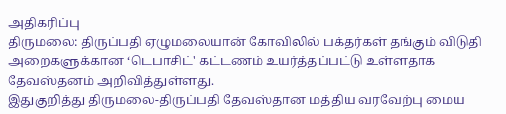அதிகரிப்பு
திருமலை: திருப்பதி ஏழுமலையான் கோவிலில் பக்தர்கள் தங்கும் விடுதி அறைகளுக்கான ‘டெபாசிட்' கட்டணம் உயர்த்தப்பட்டு உள்ளதாக தேவஸ்தனம் அறிவித்துள்ளது.
இதுகுறித்து திருமலை-திருப்பதி தேவஸ்தான மத்திய வரவேற்பு மைய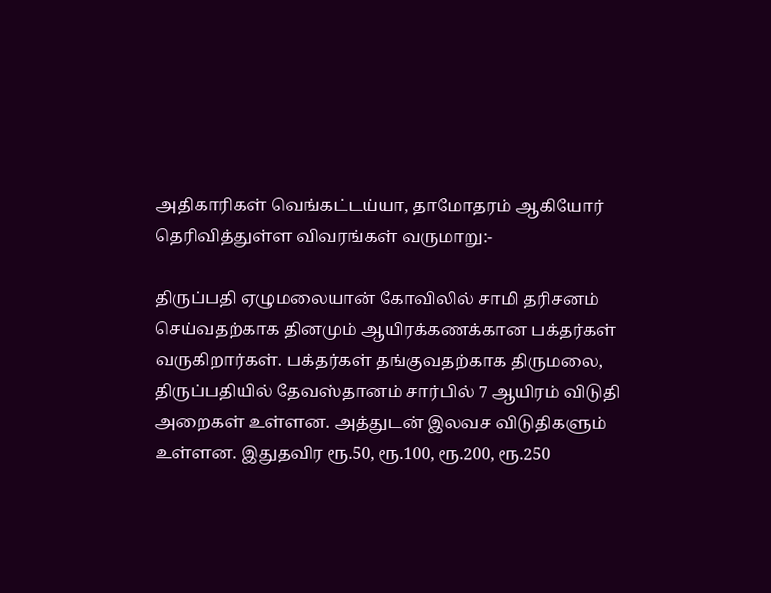அதிகாரிகள் வெங்கட்டய்யா, தாமோதரம் ஆகியோர் தெரிவித்துள்ள விவரங்கள் வருமாறு:-

திருப்பதி ஏழுமலையான் கோவிலில் சாமி தரிசனம் செய்வதற்காக தினமும் ஆயிரக்கணக்கான பக்தர்கள் வருகிறார்கள். பக்தர்கள் தங்குவதற்காக திருமலை, திருப்பதியில் தேவஸ்தானம் சார்பில் 7 ஆயிரம் விடுதி அறைகள் உள்ளன. அத்துடன் இலவச விடுதிகளும் உள்ளன. இதுதவிர ரூ.50, ரூ.100, ரூ.200, ரூ.250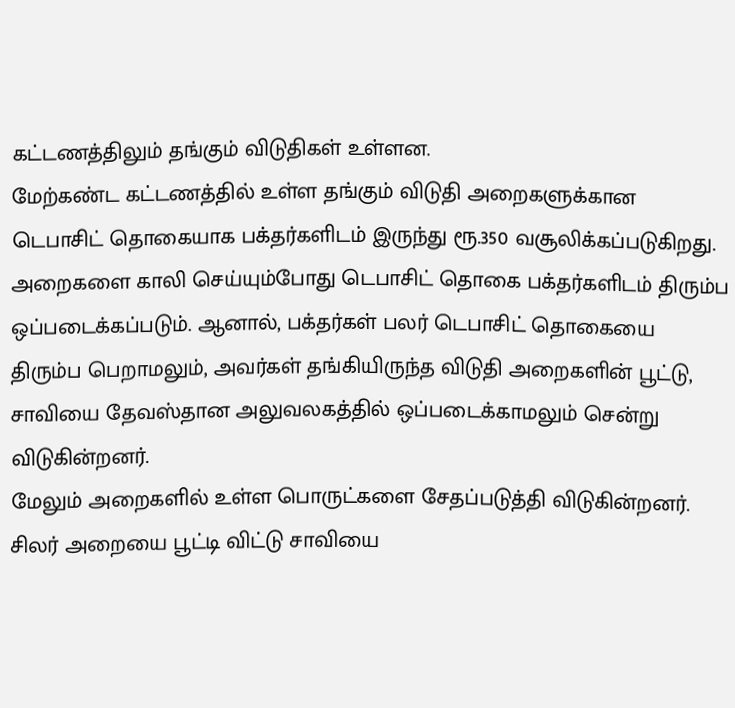கட்டணத்திலும் தங்கும் விடுதிகள் உள்ளன.
மேற்கண்ட கட்டணத்தில் உள்ள தங்கும் விடுதி அறைகளுக்கான டெபாசிட் தொகையாக பக்தர்களிடம் இருந்து ரூ.350 வசூலிக்கப்படுகிறது. அறைகளை காலி செய்யும்போது டெபாசிட் தொகை பக்தர்களிடம் திரும்ப ஒப்படைக்கப்படும். ஆனால், பக்தர்கள் பலர் டெபாசிட் தொகையை திரும்ப பெறாமலும், அவர்கள் தங்கியிருந்த விடுதி அறைகளின் பூட்டு, சாவியை தேவஸ்தான அலுவலகத்தில் ஒப்படைக்காமலும் சென்று விடுகின்றனர்.
மேலும் அறைகளில் உள்ள பொருட்களை சேதப்படுத்தி விடுகின்றனர். சிலர் அறையை பூட்டி விட்டு சாவியை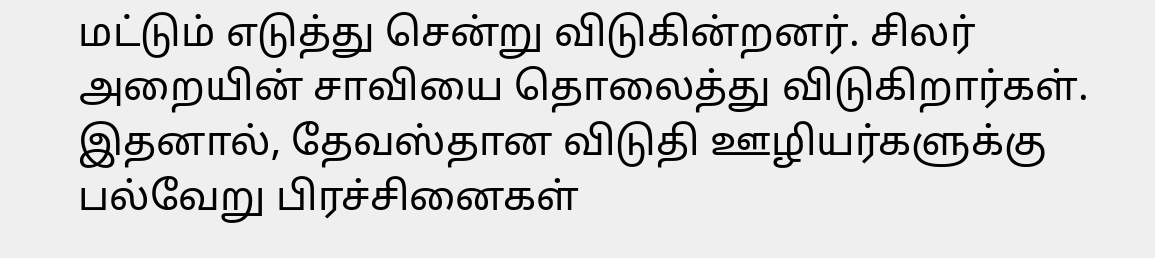மட்டும் எடுத்து சென்று விடுகின்றனர். சிலர் அறையின் சாவியை தொலைத்து விடுகிறார்கள். இதனால், தேவஸ்தான விடுதி ஊழியர்களுக்கு பல்வேறு பிரச்சினைகள்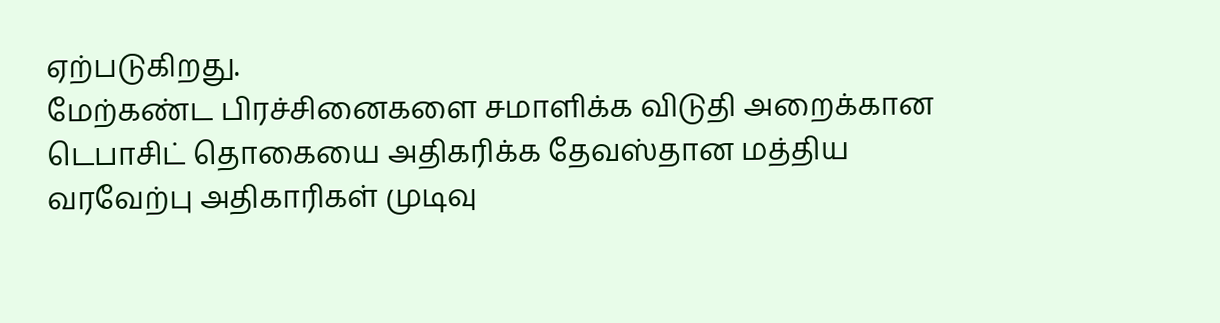ஏற்படுகிறது.
மேற்கண்ட பிரச்சினைகளை சமாளிக்க விடுதி அறைக்கான டெபாசிட் தொகையை அதிகரிக்க தேவஸ்தான மத்திய வரவேற்பு அதிகாரிகள் முடிவு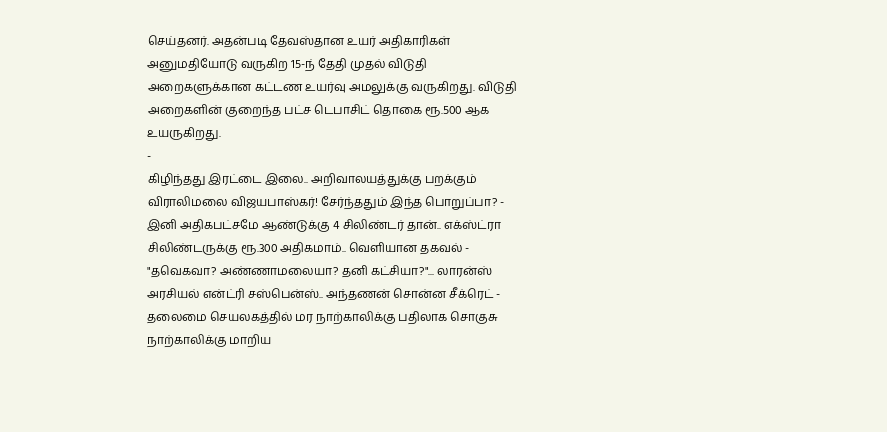செய்தனர். அதன்படி தேவஸ்தான உயர் அதிகாரிகள் அனுமதியோடு வருகிற 15-ந் தேதி முதல் விடுதி அறைகளுக்கான கட்டண உயர்வு அமலுக்கு வருகிறது. விடுதி அறைகளின் குறைந்த பட்ச டெபாசிட் தொகை ரூ.500 ஆக உயருகிறது.
-
கிழிந்தது இரட்டை இலை.. அறிவாலயத்துக்கு பறக்கும் விராலிமலை விஜயபாஸ்கர்! சேர்ந்ததும் இந்த பொறுப்பா? -
இனி அதிகபட்சமே ஆண்டுக்கு 4 சிலிண்டர் தான்.. எக்ஸ்ட்ரா சிலிண்டருக்கு ரூ.300 அதிகமாம்.. வெளியான தகவல் -
"தவெகவா? அண்ணாமலையா? தனி கட்சியா?"... லாரன்ஸ் அரசியல் என்ட்ரி சஸ்பென்ஸ்.. அந்தணன் சொன்ன சீக்ரெட் -
தலைமை செயலகத்தில் மர நாற்காலிக்கு பதிலாக சொகுசு நாற்காலிக்கு மாறிய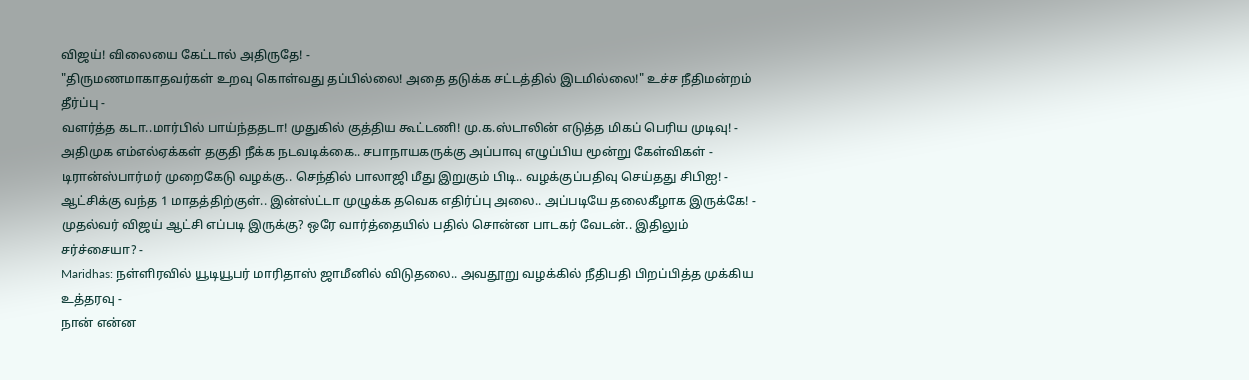விஜய்! விலையை கேட்டால் அதிருதே! -
"திருமணமாகாதவர்கள் உறவு கொள்வது தப்பில்லை! அதை தடுக்க சட்டத்தில் இடமில்லை!" உச்ச நீதிமன்றம் தீர்ப்பு -
வளர்த்த கடா..மார்பில் பாய்ந்ததடா! முதுகில் குத்திய கூட்டணி! மு.க.ஸ்டாலின் எடுத்த மிகப் பெரிய முடிவு! -
அதிமுக எம்எல்ஏக்கள் தகுதி நீக்க நடவடிக்கை.. சபாநாயகருக்கு அப்பாவு எழுப்பிய மூன்று கேள்விகள் -
டிரான்ஸ்பார்மர் முறைகேடு வழக்கு.. செந்தில் பாலாஜி மீது இறுகும் பிடி.. வழக்குப்பதிவு செய்தது சிபிஐ! -
ஆட்சிக்கு வந்த 1 மாதத்திற்குள்.. இன்ஸ்ட்டா முழுக்க தவெக எதிர்ப்பு அலை.. அப்படியே தலைகீழாக இருக்கே! -
முதல்வர் விஜய் ஆட்சி எப்படி இருக்கு? ஒரே வார்த்தையில் பதில் சொன்ன பாடகர் வேடன்.. இதிலும் சர்ச்சையா? -
Maridhas: நள்ளிரவில் யூடியூபர் மாரிதாஸ் ஜாமீனில் விடுதலை.. அவதூறு வழக்கில் நீதிபதி பிறப்பித்த முக்கிய உத்தரவு -
நான் என்ன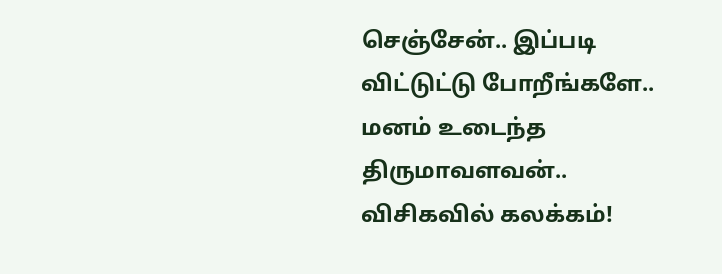செஞ்சேன்.. இப்படி விட்டுட்டு போறீங்களே.. மனம் உடைந்த திருமாவளவன்.. விசிகவில் கலக்கம்!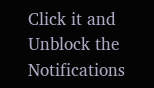Click it and Unblock the Notifications